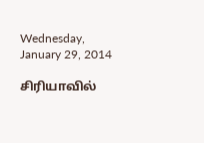Wednesday, January 29, 2014

சிரியாவில்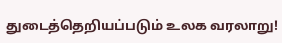துடைத்தெறியப்படும் உலக வரலாறு!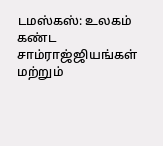டமஸ்கஸ்: உலகம் கண்ட சாம்ராஜ்ஜியங்கள் மற்றும்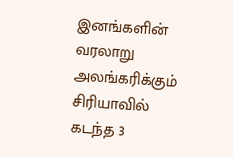இனங்களின் வரலாறு அலங்கரிக்கும் சிரியாவில் கடந்த 3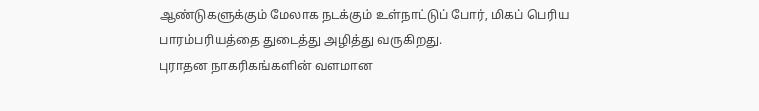ஆண்டுகளுக்கும் மேலாக நடக்கும் உள்நாட்டுப் போர், மிகப் பெரிய பாரம்பரியத்தை துடைத்து அழித்து வருகிறது.
புராதன நாகரிகங்களின் வளமான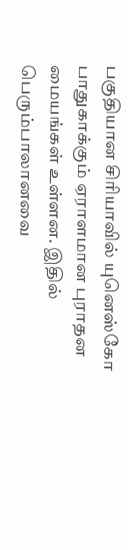பகுதியான சிரியாவில் யுனெஸ்கோ பாதுகாக்கும் ஏராளமான புராதன மையங்கள் உள்ளன. இதில் பெரும்பாலானவை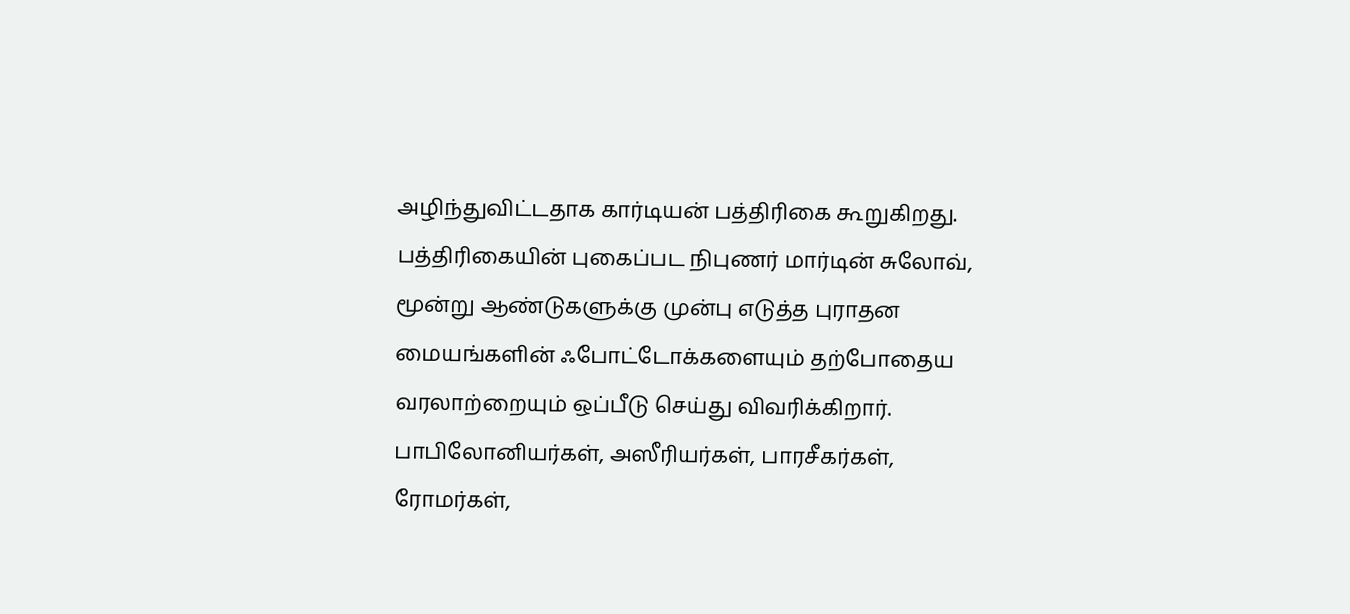அழிந்துவிட்டதாக கார்டியன் பத்திரிகை கூறுகிறது. பத்திரிகையின் புகைப்பட நிபுணர் மார்டின் சுலோவ், மூன்று ஆண்டுகளுக்கு முன்பு எடுத்த புராதன மையங்களின் ஃபோட்டோக்களையும் தற்போதைய வரலாற்றையும் ஒப்பீடு செய்து விவரிக்கிறார்.
பாபிலோனியர்கள், அஸீரியர்கள், பாரசீகர்கள், ரோமர்கள்,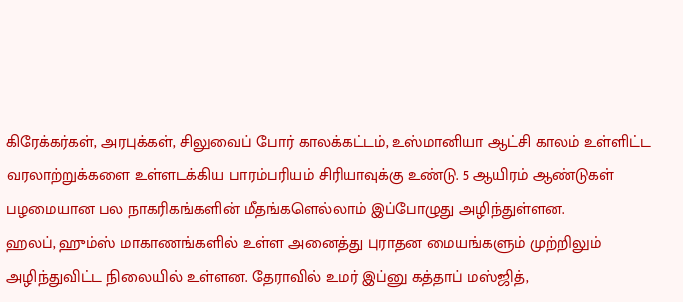கிரேக்கர்கள், அரபுக்கள், சிலுவைப் போர் காலக்கட்டம், உஸ்மானியா ஆட்சி காலம் உள்ளிட்ட வரலாற்றுக்களை உள்ளடக்கிய பாரம்பரியம் சிரியாவுக்கு உண்டு. 5 ஆயிரம் ஆண்டுகள் பழமையான பல நாகரிகங்களின் மீதங்களெல்லாம் இப்போழுது அழிந்துள்ளன.
ஹலப், ஹும்ஸ் மாகாணங்களில் உள்ள அனைத்து புராதன மையங்களும் முற்றிலும் அழிந்துவிட்ட நிலையில் உள்ளன. தேராவில் உமர் இப்னு கத்தாப் மஸ்ஜித்,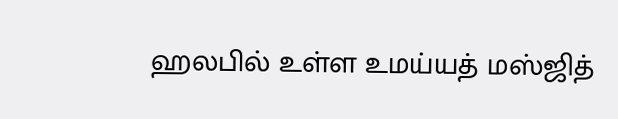ஹலபில் உள்ள உமய்யத் மஸ்ஜித்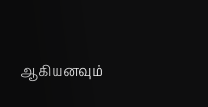ஆகியனவும்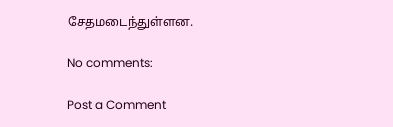சேதமடைந்துள்ளன.

No comments:

Post a Comment